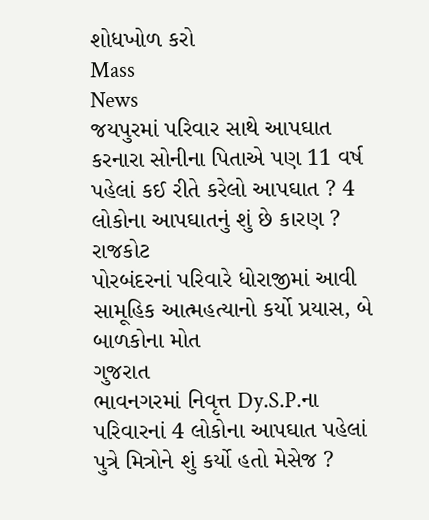શોધખોળ કરો
Mass
News
જયપુરમાં પરિવાર સાથે આપઘાત કરનારા સોનીના પિતાએ પણ 11 વર્ષ પહેલાં કઈ રીતે કરેલો આપઘાત ? 4 લોકોના આપઘાતનું શું છે કારણ ?
રાજકોટ
પોરબંદરનાં પરિવારે ધોરાજીમાં આવી સામૂહિક આત્મહત્યાનો કર્યો પ્રયાસ, બે બાળકોના મોત
ગુજરાત
ભાવનગરમાં નિવૃત્ત Dy.S.P.ના પરિવારનાં 4 લોકોના આપઘાત પહેલાં પુત્રે મિત્રોને શું કર્યો હતો મેસેજ ?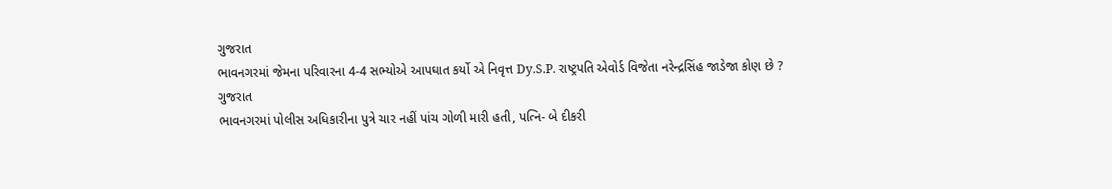ગુજરાત
ભાવનગરમાં જેમના પરિવારના 4-4 સભ્યોએ આપઘાત કર્યો એ નિવૃત્ત Dy.S.P. રાષ્ટ્રપતિ એવોર્ડ વિજેતા નરેન્દ્રસિંહ જાડેજા કોણ છે ?
ગુજરાત
ભાવનગરમાં પોલીસ અધિકારીના પુત્રે ચાર નહીં પાંચ ગોળી મારી હતી, પત્નિ- બે દીકરી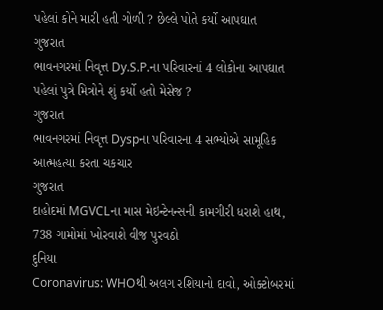પહેલાં કોને મારી હતી ગોળી ? છેલ્લે પોતે કર્યો આપઘાત
ગુજરાત
ભાવનગરમાં નિવૃત્ત Dy.S.P.ના પરિવારનાં 4 લોકોના આપઘાત પહેલાં પુત્રે મિત્રોને શું કર્યો હતો મેસેજ ?
ગુજરાત
ભાવનગરમાં નિવૃત્ત Dyspના પરિવારના 4 સભ્યોએ સામૂહિક આત્મહત્યા કરતા ચકચાર
ગુજરાત
દાહોદમાં MGVCLના માસ મેઇન્ટેનન્સની કામગીરી ધરાશે હાથ, 738 ગામોમાં ખોરવાશે વીજ પુરવઠો
દુનિયા
Coronavirus: WHOથી અલગ રશિયાનો દાવો, ઓક્ટોબરમાં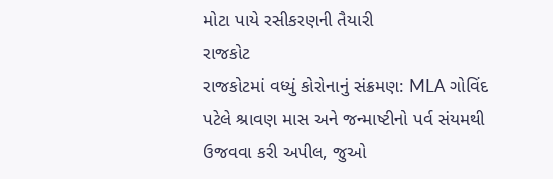મોટા પાયે રસીકરણની તૈયારી
રાજકોટ
રાજકોટમાં વધ્યું કોરોનાનું સંક્રમણ: MLA ગોવિંદ પટેલે શ્રાવણ માસ અને જન્માષ્ટીનો પર્વ સંયમથી ઉજવવા કરી અપીલ, જુઓ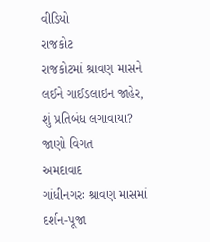વીડિયો
રાજકોટ
રાજકોટમાં શ્રાવણ માસને લઈને ગાઈડલાઇન જાહેર, શું પ્રતિબંધ લગાવાયા? જાણો વિગત
અમદાવાદ
ગાંધીનગરઃ શ્રાવણ માસમાં દર્શન-પૂજા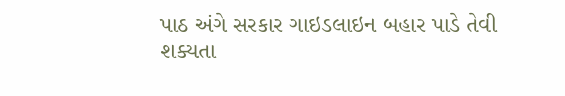પાઠ અંગે સરકાર ગાઇડલાઇન બહાર પાડે તેવી શક્યતા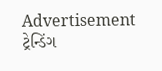Advertisement
ટ્રેન્ડિંગ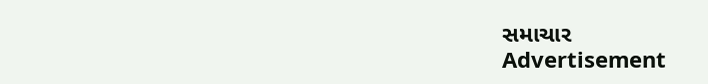સમાચાર
Advertisement